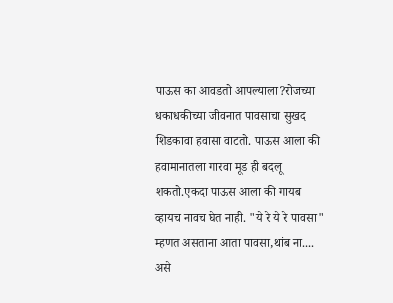पाऊस का आवडतो आपल्याला?रोजच्या धकाधकीच्या जीवनात पावसाचा सुखद शिडकावा हवासा वाटतो. पाऊस आला की हवामानातला गारवा मूड ही बदलू शकतो.एकदा पाऊस आला की गायब व्हायच नावच घेत नाही. "ये रे ये रे पावसा" म्हणत असताना आता पावसा,थांब ना.... असे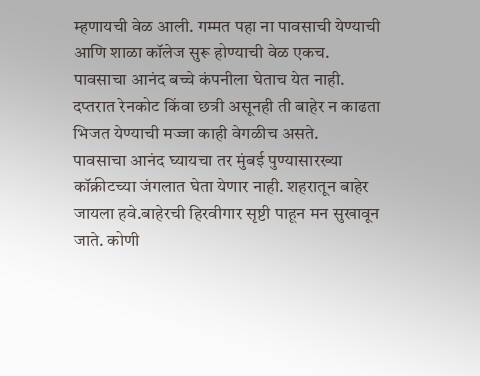म्हणायची वेळ आली. गम्मत पहा ना पावसाची येण्याची आणि शाळा कॉलेज सुरू होण्याची वेळ एकच. पावसाचा आनंद बच्चे कंपनीला घेताच येत नाही. दप्तरात रेनकोट किंवा छत्री असूनही ती बाहेर न काढता भिजत येण्याची मज्जा काही वेगळीच असते.
पावसाचा आनंद घ्यायचा तर मुंबई पुण्यासारख्या कॉक्रीटच्या जंगलात घेता येणार नाही. शहरातून बाहेर जायला हवे.बाहेरची हिरवीगार सृष्टी पाहून मन सुखावून जाते. कोणी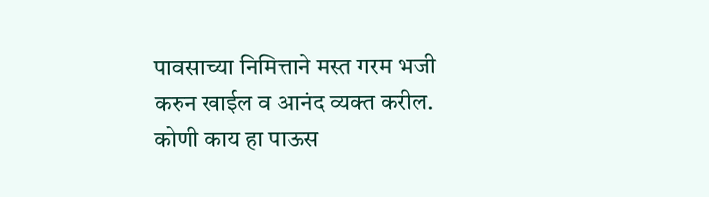पावसाच्या निमित्ताने मस्त गरम भजी करुन खाईल व आनंद व्यक्त करील. कोणी काय हा पाऊस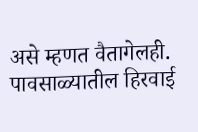असे म्हणत वैतागेलही. पावसाळ्यातील हिरवाई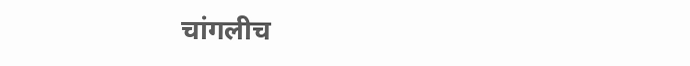चांगलीच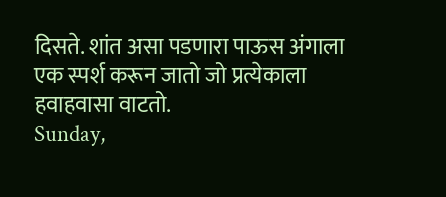दिसते. शांत असा पडणारा पाऊस अंगाला एक स्पर्श करून जातो जो प्रत्येकाला हवाहवासा वाटतो.
Sunday,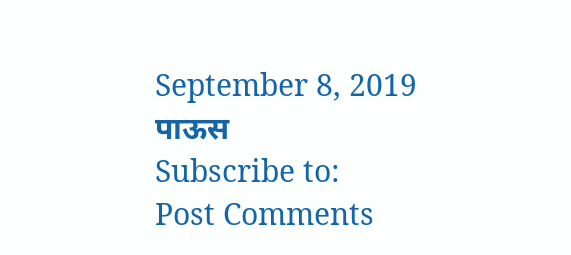September 8, 2019
पाऊस
Subscribe to:
Post Comments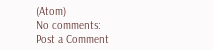(Atom)
No comments:
Post a Comment